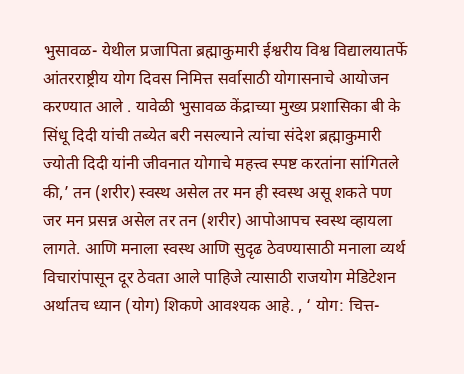भुसावळ- येथील प्रजापिता ब्रह्माकुमारी ईश्वरीय विश्व विद्यालयातर्फे आंतरराष्ट्रीय योग दिवस निमित्त सर्वासाठी योगासनाचे आयोजन करण्यात आले . यावेळी भुसावळ केंद्राच्या मुख्य प्रशासिका बी के सिंधू दिदी यांची तब्येत बरी नसल्याने त्यांचा संदेश ब्रह्माकुमारी ज्योती दिदी यांनी जीवनात योगाचे महत्त्व स्पष्ट करतांना सांगितले की,’ तन (शरीर) स्वस्थ असेल तर मन ही स्वस्थ असू शकते पण जर मन प्रसन्न असेल तर तन (शरीर) आपोआपच स्वस्थ व्हायला लागते. आणि मनाला स्वस्थ आणि सुदृढ ठेवण्यासाठी मनाला व्यर्थ विचारांपासून दूर ठेवता आले पाहिजे त्यासाठी राजयोग मेडिटेशन अर्थातच ध्यान (योग) शिकणे आवश्यक आहे. , ‘ योग: चित्त-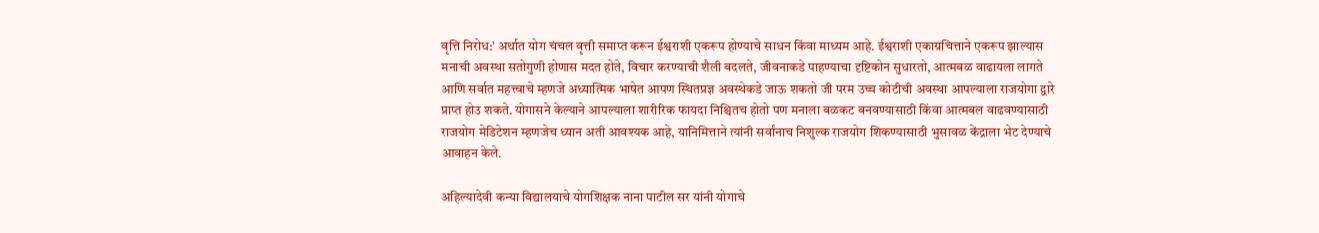वृत्ति निरोध:’ अर्थात योग चंचल वृत्ती समाप्त करून ईश्वराशी एकरूप होण्याचे साधन किंवा माध्यम आहे. ईश्वराशी एकाग्रचित्ताने एकरूप झाल्यास मनाची अवस्था सतोगुणी होणास मदत होते, विचार करण्याची शैली बदलते, जीवनाकडे पाहण्याचा दृष्टिकोन सुधारतो, आत्मबळ वाढायला लागते आणि सर्वात महत्त्वाचे म्हणजे अध्यात्मिक भाषेत आपण स्थितप्रज्ञ अवस्थेकडे जाऊ शकतो जी परम उच्च कोटीची अवस्था आपल्याला राजयोगा द्वारे प्राप्त होउ शकते. योगासने केल्याने आपल्याला शारीरिक फायदा निश्चितच होतो पण मनाला बळकट बनवण्यासाठी किंवा आत्मबल वाढवण्यासाठी राजयोग मेडिटेशन म्हणजेच ध्यान अती आवश्यक आहे, यानिमित्ताने त्यांनी सर्वांनाच निशुल्क राजयोग शिकण्यासाठी भुसावळ केंद्राला भेट देण्याचे आवाहन केले.

अहिल्यादेवी कन्या विद्यालयाचे योगशिक्षक नाना पाटील सर यांनी योगाचे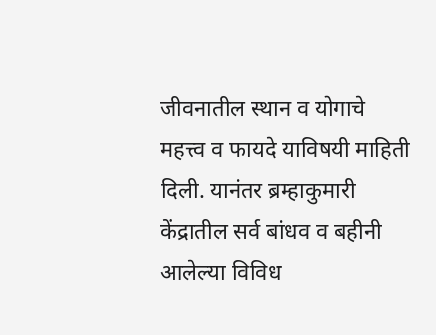जीवनातील स्थान व योगाचे महत्त्व व फायदे याविषयी माहिती दिली. यानंतर ब्रम्हाकुमारी केंद्रातील सर्व बांधव व बहीनी आलेल्या विविध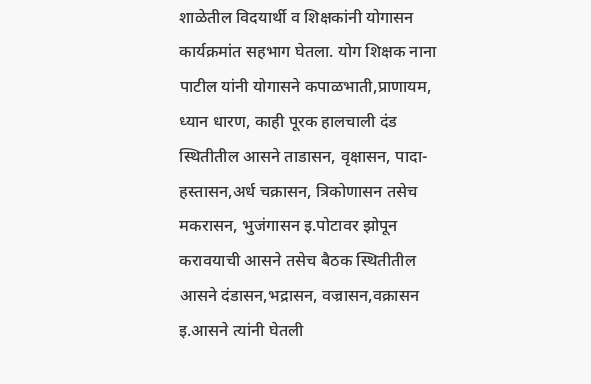शाळेतील विदयार्थी व शिक्षकांनी योगासन कार्यक्रमांत सहभाग घेतला. योग शिक्षक नाना पाटील यांनी योगासने कपाळभाती,प्राणायम, ध्यान धारण, काही पूरक हालचाली दंड स्थितीतील आसने ताडासन, वृक्षासन, पादा- हस्तासन,अर्ध चक्रासन, त्रिकोणासन तसेच मकरासन, भुजंगासन इ.पोटावर झोपून करावयाची आसने तसेच बैठक स्थितीतील आसने दंडासन,भद्रासन, वज्रासन,वक्रासन इ.आसने त्यांनी घेतली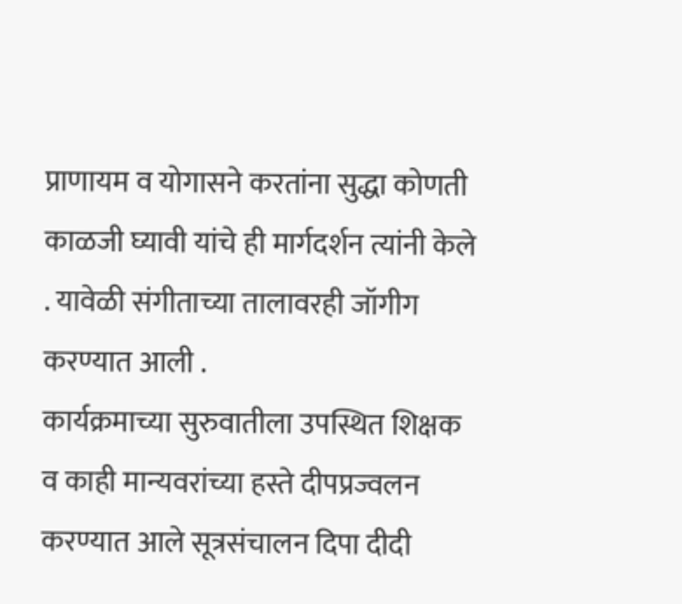प्राणायम व योगासने करतांना सुद्धा कोणती काळजी घ्यावी यांचे ही मार्गदर्शन त्यांनी केले . यावेळी संगीताच्या तालावरही जॉगीग करण्यात आली .
कार्यक्रमाच्या सुरुवातीला उपस्थित शिक्षक व काही मान्यवरांच्या हस्ते दीपप्रज्वलन करण्यात आले सूत्रसंचालन दिपा दीदी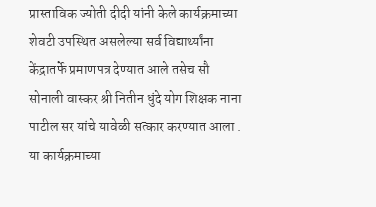प्रास्ताविक ज्योती दीदी यांनी केले कार्यक्रमाच्या शेवटी उपस्थित असलेल्या सर्व विद्यार्थ्यांना केंद्रातर्फे प्रमाणपत्र देण्यात आले तसेच सौ सोनाली वास्कर श्री नितीन धुंदे योग शिक्षक नाना पाटील सर यांचे यावेळी सत्कार करण्यात आला .
या कार्यक्रमाच्या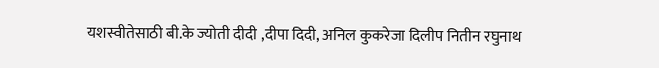यशस्वीतेसाठी बी.के ज्योती दीदी ,दीपा दिदी, अनिल कुकरेजा दिलीप नितीन रघुनाथ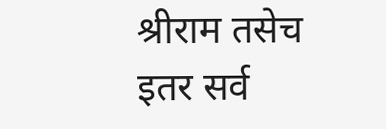श्रीराम तसेच इतर सर्व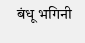बंधू भगिनी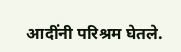आदींनी परिश्रम घेतले.